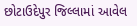છોટાઉદેપુર જિલ્લામાં આવેલ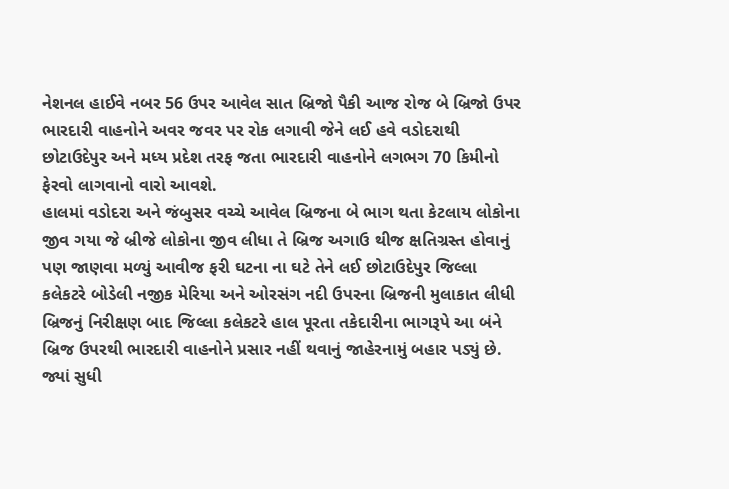નેશનલ હાઈવે નબર 56 ઉપર આવેલ સાત બ્રિજો પૈકી આજ રોજ બે બ્રિજો ઉપર ભારદારી વાહનોને અવર જવર પર રોક લગાવી જેને લઈ હવે વડોદરાથી છોટાઉદેપુર અને મધ્ય પ્રદેશ તરફ જતા ભારદારી વાહનોને લગભગ 70 કિમીનો ફેરવો લાગવાનો વારો આવશે.
હાલમાં વડોદરા અને જંબુસર વચ્ચે આવેલ બ્રિજના બે ભાગ થતા કેટલાય લોકોના જીવ ગયા જે બ્રીજે લોકોના જીવ લીધા તે બ્રિજ અગાઉ થીજ ક્ષતિગ્રસ્ત હોવાનું પણ જાણવા મળ્યું આવીજ ફરી ઘટના ના ઘટે તેને લઈ છોટાઉદેપુર જિલ્લા કલેકટરે બોડેલી નજીક મેરિયા અને ઓરસંગ નદી ઉપરના બ્રિજની મુલાકાત લીધી બ્રિજનું નિરીક્ષણ બાદ જિલ્લા કલેકટરે હાલ પૂરતા તકેદારીના ભાગરૂપે આ બંને બ્રિજ ઉપરથી ભારદારી વાહનોને પ્રસાર નહીં થવાનું જાહેરનામું બહાર પડ્યું છે. જ્યાં સુધી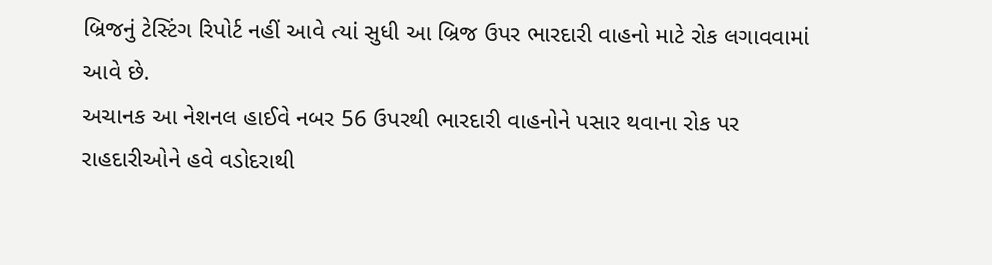બ્રિજનું ટેસ્ટિંગ રિપોર્ટ નહીં આવે ત્યાં સુધી આ બ્રિજ ઉપર ભારદારી વાહનો માટે રોક લગાવવામાં આવે છે.
અચાનક આ નેશનલ હાઈવે નબર 56 ઉપરથી ભારદારી વાહનોને પસાર થવાના રોક પર રાહદારીઓને હવે વડોદરાથી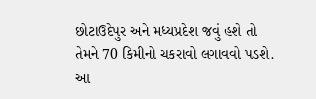છોટાઉદેપુર અને મધ્યપ્રદેશ જવું હશે તો તેમને 70 કિમીનો ચકરાવો લગાવવો પડશે. આ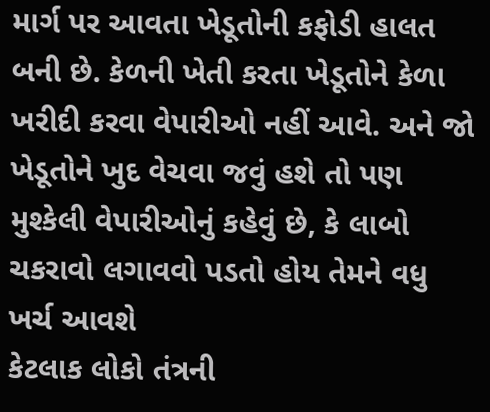માર્ગ પર આવતા ખેડૂતોની કફોડી હાલત બની છે. કેળની ખેતી કરતા ખેડૂતોને કેળા ખરીદી કરવા વેપારીઓ નહીં આવે. અને જો ખેડૂતોને ખુદ વેચવા જવું હશે તો પણ મુશ્કેલી વેપારીઓનું કહેવું છે, કે લાબો ચકરાવો લગાવવો પડતો હોય તેમને વધુ ખર્ચ આવશે
કેટલાક લોકો તંત્રની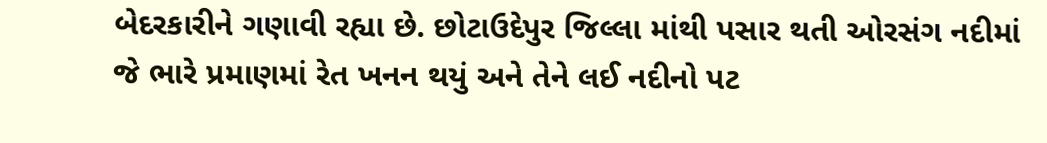બેદરકારીને ગણાવી રહ્યા છે. છોટાઉદેપુર જિલ્લા માંથી પસાર થતી ઓરસંગ નદીમાં જે ભારે પ્રમાણમાં રેત ખનન થયું અને તેને લઈ નદીનો પટ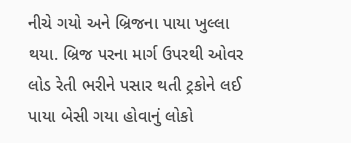નીચે ગયો અને બ્રિજના પાયા ખુલ્લા થયા. બ્રિજ પરના માર્ગ ઉપરથી ઓવર લોડ રેતી ભરીને પસાર થતી ટ્રકોને લઈ પાયા બેસી ગયા હોવાનું લોકો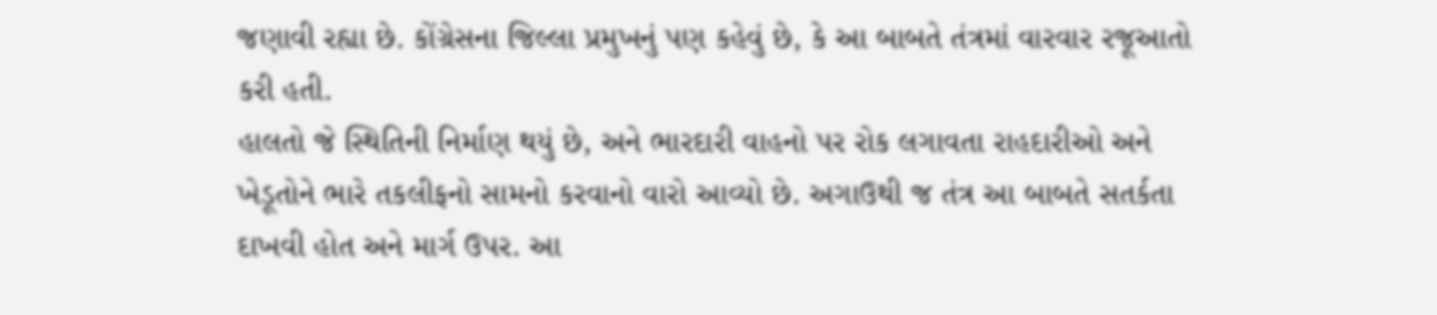જણાવી રહ્યા છે. કોંગ્રેસના જિલ્લા પ્રમુખનું પણ કહેવું છે, કે આ બાબતે તંત્રમાં વારવાર રજૂઆતો કરી હતી.
હાલતો જે સ્થિતિની નિર્માણ થયું છે, અને ભારદારી વાહનો પર રોક લગાવતા રાહદારીઓ અને ખેડૂતોને ભારે તકલીફનો સામનો કરવાનો વારો આવ્યો છે. અગાઉથી જ તંત્ર આ બાબતે સતર્કતા દાખવી હોત અને માર્ગ ઉપર. આ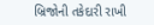બ્રિજોની તકેદારી રાખી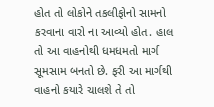હોત તો લોકોને તકલીફોનો સામનો કરવાના વારો ના આવ્યો હોત. હાલ તો આ વાહનોથી ધમધમતો માર્ગ સૂમસામ બનતો છે. ફરી આ માર્ગથી વાહનો કયારે ચાલશે તે તો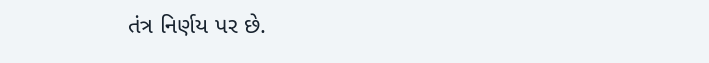તંત્ર નિર્ણય પર છે.